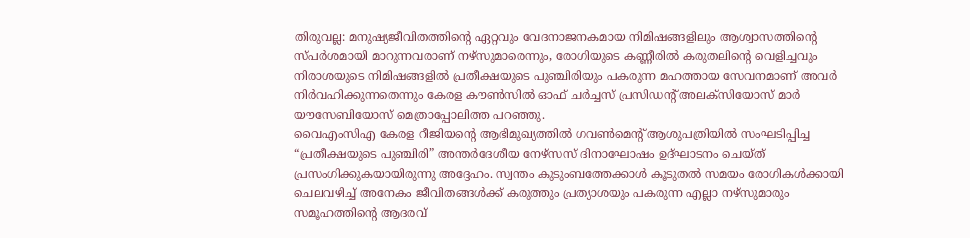തിരുവല്ല: മനുഷ്യജീവിതത്തിന്റെ ഏറ്റവും വേദനാജനകമായ നിമിഷങ്ങളിലും ആശ്വാസത്തിന്റെ സ്പർശമായി മാറുന്നവരാണ് നഴ്സുമാരെന്നും, രോഗിയുടെ കണ്ണീരിൽ കരുതലിന്റെ വെളിച്ചവും നിരാശയുടെ നിമിഷങ്ങളിൽ പ്രതീക്ഷയുടെ പുഞ്ചിരിയും പകരുന്ന മഹത്തായ സേവനമാണ് അവർ നിർവഹിക്കുന്നതെന്നും കേരള കൗൺസിൽ ഓഫ് ചർച്ചസ് പ്രസിഡന്റ് അലക്സിയോസ് മാർ യൗസേബിയോസ് മെത്രാപ്പോലിത്ത പറഞ്ഞു.
വൈഎംസിഎ കേരള റീജിയന്റെ ആഭിമുഖ്യത്തിൽ ഗവൺമെന്റ് ആശുപത്രിയിൽ സംഘടിപ്പിച്ച “പ്രതീക്ഷയുടെ പുഞ്ചിരി” അന്തർദേശീയ നേഴ്സസ് ദിനാഘോഷം ഉദ്ഘാടനം ചെയ്ത് പ്രസംഗിക്കുകയായിരുന്നു അദ്ദേഹം. സ്വന്തം കുടുംബത്തേക്കാൾ കൂടുതൽ സമയം രോഗികൾക്കായി ചെലവഴിച്ച് അനേകം ജീവിതങ്ങൾക്ക് കരുത്തും പ്രത്യാശയും പകരുന്ന എല്ലാ നഴ്സുമാരും സമൂഹത്തിന്റെ ആദരവ്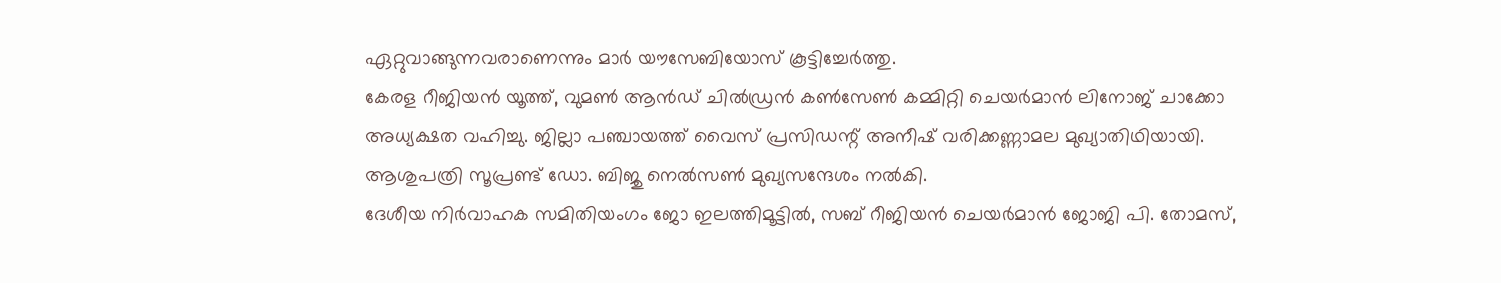ഏറ്റുവാങ്ങുന്നവരാണെന്നും മാർ യൗസേബിയോസ് കൂട്ടിച്ചേർത്തു.
കേരള റീജിയൻ യൂത്ത്, വുമൺ ആൻഡ് ചിൽഡ്രൻ കൺസേൺ കമ്മിറ്റി ചെയർമാൻ ലിനോജ് ചാക്കോ അധ്യക്ഷത വഹിച്ചു. ജില്ലാ പഞ്ചായത്ത് വൈസ് പ്രസിഡന്റ് അനീഷ് വരിക്കണ്ണാമല മുഖ്യാതിഥിയായി. ആശുപത്രി സൂപ്രണ്ട് ഡോ. ബിജു നെൽസൺ മുഖ്യസന്ദേശം നൽകി.
ദേശീയ നിർവാഹക സമിതിയംഗം ജോ ഇലത്തിമൂട്ടിൽ, സബ് റീജിയൻ ചെയർമാൻ ജോജി പി. തോമസ്,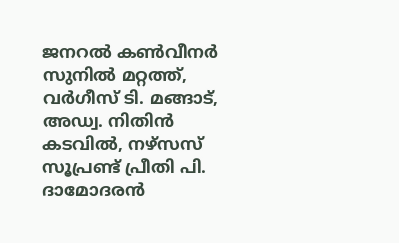ജനറൽ കൺവീനർ സുനിൽ മറ്റത്ത്, വർഗീസ് ടി. മങ്ങാട്, അഡ്വ. നിതിൻ കടവിൽ, നഴ്സസ് സൂപ്രണ്ട് പ്രീതി പി. ദാമോദരൻ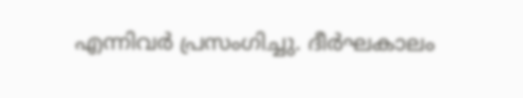എന്നിവർ പ്രസംഗിച്ചു. ദീർഘകാലം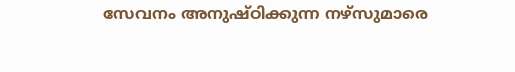സേവനം അനുഷ്ഠിക്കുന്ന നഴ്സുമാരെ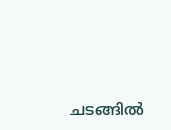ചടങ്ങിൽ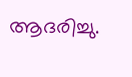ആദരിച്ചു.